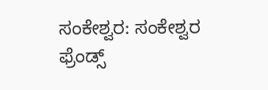ಸಂಕೇಶ್ವರ: ಸಂಕೇಶ್ವರ ಫ್ರೆಂಡ್ಸ್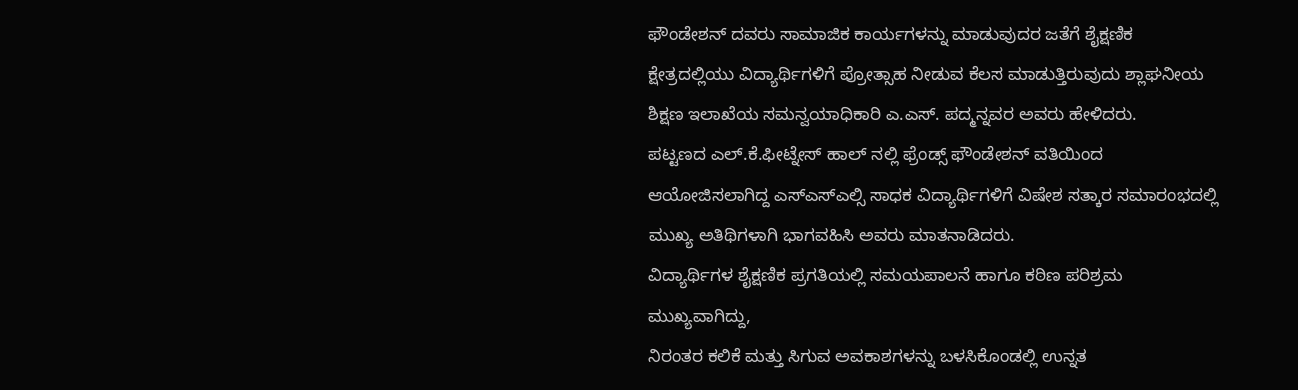ಫೌಂಡೇಶನ್ ದವರು ಸಾಮಾಜಿಕ ಕಾರ್ಯಗಳನ್ನು ಮಾಡುವುದರ ಜತೆಗೆ ಶೈಕ್ಷಣಿಕ ಕ್ಷೇತ್ರದಲ್ಲಿಯು ವಿದ್ಯಾರ್ಥಿಗಳಿಗೆ ಪ್ರೋತ್ಸಾಹ ನೀಡುವ ಕೆಲಸ ಮಾಡುತ್ತಿರುವುದು ಶ್ಲಾಘನೀಯ ಶಿಕ್ಷಣ ಇಲಾಖೆಯ ಸಮನ್ವಯಾಧಿಕಾರಿ ಎ.ಎಸ್. ಪದ್ಮನ್ನವರ ಅವರು ಹೇಳಿದರು.
ಪಟ್ಟಣದ ಎಲ್.ಕೆ.ಫೀಟ್ನೇಸ್ ಹಾಲ್ ನಲ್ಲಿ ಫ್ರೆಂಡ್ಸ್ ಫೌಂಡೇಶನ್ ವತಿಯಿಂದ ಆಯೋಜಿಸಲಾಗಿದ್ದ ಎಸ್ಎಸ್ಎಲ್ಸಿ ಸಾಧಕ ವಿದ್ಯಾರ್ಥಿಗಳಿಗೆ ವಿಷೇಶ ಸತ್ಕಾರ ಸಮಾರಂಭದಲ್ಲಿ ಮುಖ್ಯ ಅತಿಥಿಗಳಾಗಿ ಭಾಗವಹಿಸಿ ಅವರು ಮಾತನಾಡಿದರು.
ವಿದ್ಯಾರ್ಥಿಗಳ ಶೈಕ್ಷಣಿಕ ಪ್ರಗತಿಯಲ್ಲಿ ಸಮಯಪಾಲನೆ ಹಾಗೂ ಕಠಿಣ ಪರಿಶ್ರಮ ಮುಖ್ಯವಾಗಿದ್ದು,
ನಿರಂತರ ಕಲಿಕೆ ಮತ್ತು ಸಿಗುವ ಅವಕಾಶಗಳನ್ನು ಬಳಸಿಕೊಂಡಲ್ಲಿ ಉನ್ನತ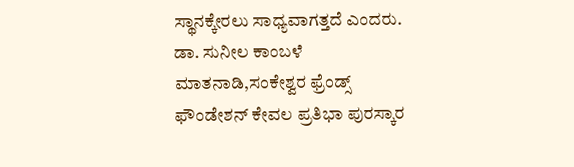ಸ್ಥಾನಕ್ಕೇರಲು ಸಾಧ್ಯವಾಗತ್ತದೆ ಎಂದರು.
ಡಾ. ಸುನೀಲ ಕಾಂಬಳೆ ಮಾತನಾಡಿ,ಸಂಕೇಶ್ವರ ಫ್ರೆಂಡ್ಸ್ ಫೌಂಡೇಶನ್ ಕೇವಲ ಪ್ರತಿಭಾ ಪುರಸ್ಕಾರ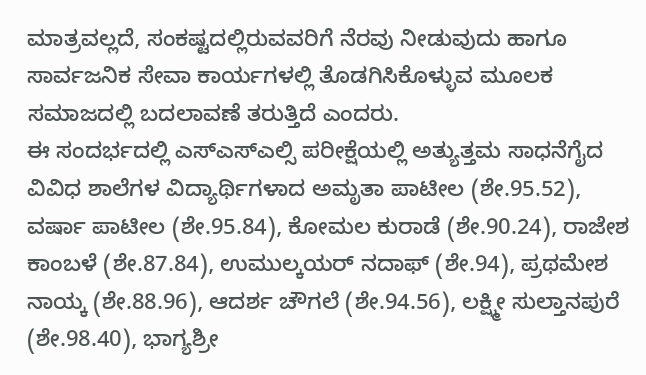ಮಾತ್ರವಲ್ಲದೆ, ಸಂಕಷ್ಟದಲ್ಲಿರುವವರಿಗೆ ನೆರವು ನೀಡುವುದು ಹಾಗೂ ಸಾರ್ವಜನಿಕ ಸೇವಾ ಕಾರ್ಯಗಳಲ್ಲಿ ತೊಡಗಿಸಿಕೊಳ್ಳುವ ಮೂಲಕ ಸಮಾಜದಲ್ಲಿ ಬದಲಾವಣೆ ತರುತ್ತಿದೆ ಎಂದರು.
ಈ ಸಂದರ್ಭದಲ್ಲಿ ಎಸ್ಎಸ್ಎಲ್ಸಿ ಪರೀಕ್ಷೆಯಲ್ಲಿ ಅತ್ಯುತ್ತಮ ಸಾಧನೆಗೈದ ವಿವಿಧ ಶಾಲೆಗಳ ವಿದ್ಯಾರ್ಥಿಗಳಾದ ಅಮೃತಾ ಪಾಟೀಲ (ಶೇ.95.52), ವರ್ಷಾ ಪಾಟೀಲ (ಶೇ.95.84), ಕೋಮಲ ಕುರಾಡೆ (ಶೇ.90.24), ರಾಜೇಶ ಕಾಂಬಳೆ (ಶೇ.87.84), ಉಮುಲ್ಕಯರ್ ನದಾಫ್ (ಶೇ.94), ಪ್ರಥಮೇಶ ನಾಯ್ಕ (ಶೇ.88.96), ಆದರ್ಶ ಚೌಗಲೆ (ಶೇ.94.56), ಲಕ್ಷ್ಮೀ ಸುಲ್ತಾನಪುರೆ (ಶೇ.98.40), ಭಾಗ್ಯಶ್ರೀ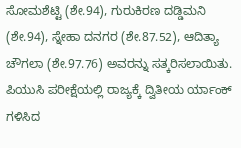ಸೋಮಶೆಟ್ಟಿ (ಶೇ.94), ಗುರುಕಿರಣ ದಡ್ಡಿಮನಿ (ಶೇ.94), ಸ್ನೇಹಾ ದನಗರ (ಶೇ.87.52), ಆದಿತ್ಯಾ ಚೌಗಲಾ (ಶೇ.97.76) ಅವರನ್ನು ಸತ್ಕರಿಸಲಾಯಿತು.
ಪಿಯುಸಿ ಪರೀಕ್ಷೆಯಲ್ಲಿ ರಾಜ್ಯಕ್ಕೆ ದ್ವಿತೀಯ ರ್ಯಾಂಕ್ ಗಳಿಸಿದ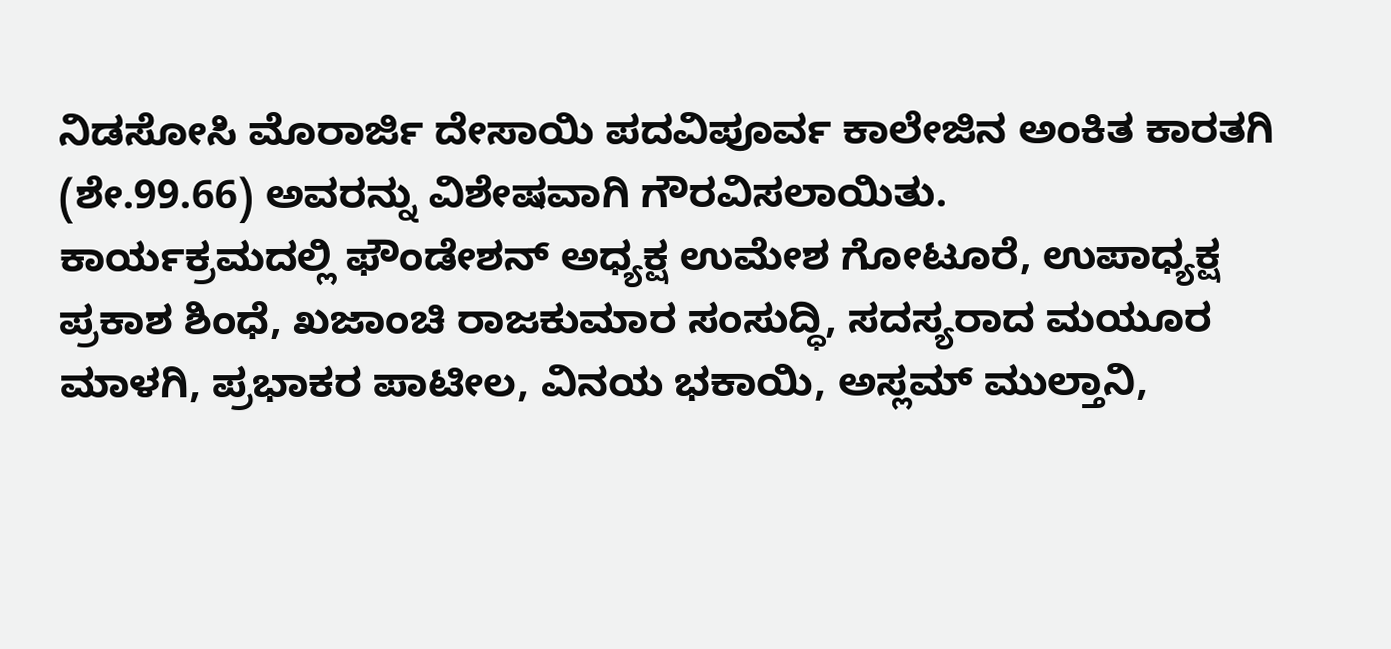ನಿಡಸೋಸಿ ಮೊರಾರ್ಜಿ ದೇಸಾಯಿ ಪದವಿಪೂರ್ವ ಕಾಲೇಜಿನ ಅಂಕಿತ ಕಾರತಗಿ (ಶೇ.99.66) ಅವರನ್ನು ವಿಶೇಷವಾಗಿ ಗೌರವಿಸಲಾಯಿತು.
ಕಾರ್ಯಕ್ರಮದಲ್ಲಿ ಫೌಂಡೇಶನ್ ಅಧ್ಯಕ್ಷ ಉಮೇಶ ಗೋಟೂರೆ, ಉಪಾಧ್ಯಕ್ಷ ಪ್ರಕಾಶ ಶಿಂಧೆ, ಖಜಾಂಚಿ ರಾಜಕುಮಾರ ಸಂಸುದ್ಧಿ, ಸದಸ್ಯರಾದ ಮಯೂರ ಮಾಳಗಿ, ಪ್ರಭಾಕರ ಪಾಟೀಲ, ವಿನಯ ಭಕಾಯಿ, ಅಸ್ಲಮ್ ಮುಲ್ತಾನಿ,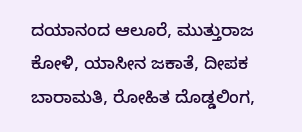ದಯಾನಂದ ಆಲೂರೆ, ಮುತ್ತುರಾಜ ಕೋಳಿ, ಯಾಸೀನ ಜಕಾತೆ, ದೀಪಕ ಬಾರಾಮತಿ, ರೋಹಿತ ದೊಡ್ಡಲಿಂಗ,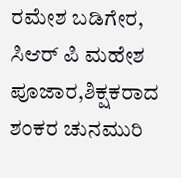ರಮೇಶ ಬಡಿಗೇರ, ಸಿಆರ್ ಪಿ ಮಹೇಶ ಪೂಜಾರ,ಶಿಕ್ಷಕರಾದ ಶಂಕರ ಚುನಮುರಿ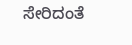ಸೇರಿದಂತೆ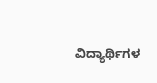ವಿದ್ಯಾರ್ಥಿಗಳ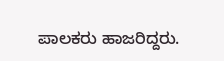ಪಾಲಕರು ಹಾಜರಿದ್ದರು.